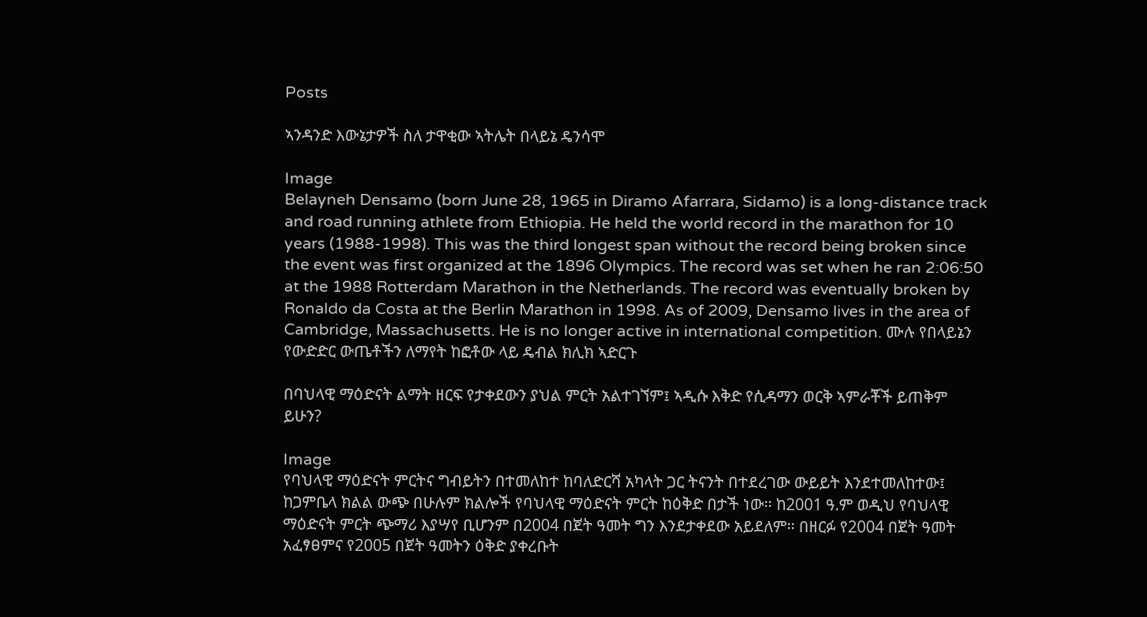Posts

ኣንዳንድ እውኔታዎች ስለ ታዋቂው ኣትሌት በላይኔ ዴንሳሞ

Image
Belayneh Densamo (born June 28, 1965 in Diramo Afarrara, Sidamo) is a long-distance track and road running athlete from Ethiopia. He held the world record in the marathon for 10 years (1988-1998). This was the third longest span without the record being broken since the event was first organized at the 1896 Olympics. The record was set when he ran 2:06:50 at the 1988 Rotterdam Marathon in the Netherlands. The record was eventually broken by Ronaldo da Costa at the Berlin Marathon in 1998. As of 2009, Densamo lives in the area of Cambridge, Massachusetts. He is no longer active in international competition. ሙሉ የበላይኔን የውድድር ውጤቶችን ለማየት ከፎቶው ላይ ዴብል ክሊክ ኣድርጉ

በባህላዊ ማዕድናት ልማት ዘርፍ የታቀደውን ያህል ምርት አልተገኘም፤ ኣዲሱ እቅድ የሲዳማን ወርቅ ኣምራቾች ይጠቅም ይሁን?

Image
የባህላዊ ማዕድናት ምርትና ግብይትን በተመለከተ ከባለድርሻ አካላት ጋር ትናንት በተደረገው ውይይት እንደተመለከተው፤ ከጋምቤላ ክልል ውጭ በሁሉም ክልሎች የባህላዊ ማዕድናት ምርት ከዕቅድ በታች ነው። ከ2001 ዓ.ም ወዲህ የባህላዊ ማዕድናት ምርት ጭማሪ እያሣየ ቢሆንም በ2004 በጀት ዓመት ግን እንደታቀደው አይደለም። በዘርፉ የ2004 በጀት ዓመት አፈፃፀምና የ2005 በጀት ዓመትን ዕቅድ ያቀረቡት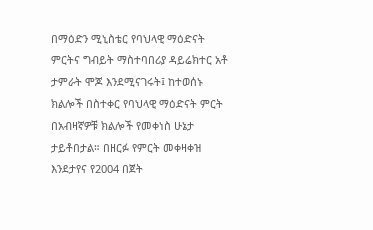በማዕድን ሚኒስቴር የባህላዊ ማዕድናት ምርትና ግብይት ማስተባበሪያ ዳይሬክተር አቶ ታምራት ሞጆ እንደሚናገሩት፤ ከተወሰኑ ክልሎች በስተቀር የባህላዊ ማዕድናት ምርት በአብዛኛዎቹ ክልሎች የመቀነስ ሁኔታ ታይቶበታል። በዘርፉ የምርት መቀዛቀዝ እንደታየና የ2004 በጀት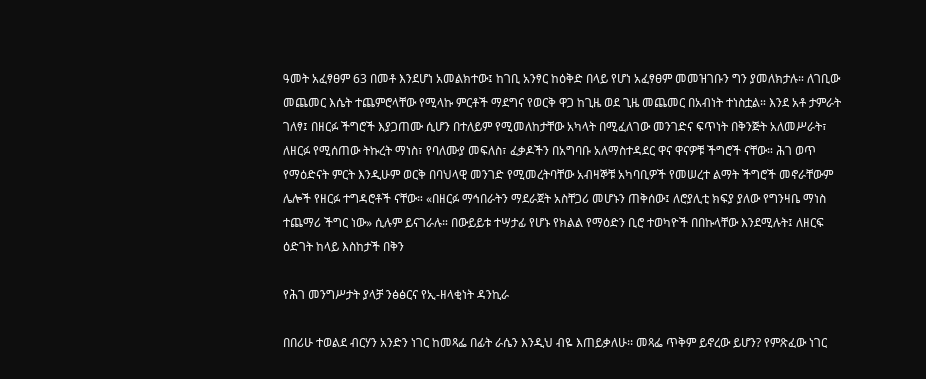ዓመት አፈፃፀም 63 በመቶ እንደሆነ አመልክተው፤ ከገቢ አንፃር ከዕቅድ በላይ የሆነ አፈፃፀም መመዝገቡን ግን ያመለክታሉ። ለገቢው መጨመር እሴት ተጨምሮላቸው የሚላኩ ምርቶች ማደግና የወርቅ ዋጋ ከጊዜ ወደ ጊዜ መጨመር በአብነት ተነስቷል። እንደ አቶ ታምራት ገለፃ፤ በዘርፉ ችግሮች እያጋጠሙ ሲሆን በተለይም የሚመለከታቸው አካላት በሚፈለገው መንገድና ፍጥነት በቅንጅት አለመሥራት፣ ለዘርፉ የሚሰጠው ትኩረት ማነስ፣ የባለሙያ መፍለስ፣ ፈቃዶችን በአግባቡ አለማስተዳደር ዋና ዋናዎቹ ችግሮች ናቸው። ሕገ ወጥ የማዕድናት ምርት እንዲሁም ወርቅ በባህላዊ መንገድ የሚመረትባቸው አብዛኞቹ አካባቢዎች የመሠረተ ልማት ችግሮች መኖራቸውም ሌሎች የዘርፉ ተግዳሮቶች ናቸው። «በዘርፉ ማኅበራትን ማደራጀት አስቸጋሪ መሆኑን ጠቅሰው፤ ለሮያሊቲ ክፍያ ያለው የግንዛቤ ማነስ ተጨማሪ ችግር ነው» ሲሉም ይናገራሉ። በውይይቱ ተሣታፊ የሆኑ የክልል የማዕድን ቢሮ ተወካዮች በበኩላቸው እንደሚሉት፤ ለዘርፍ ዕድገት ከላይ እስከታች በቅን

የሕገ መንግሥታት ያላቻ ንፅፅርና የኢ-ዘላቂነት ዳንኪራ

በበሪሁ ተወልደ ብርሃን አንድን ነገር ከመጻፌ በፊት ራሴን እንዲህ ብዬ እጠይቃለሁ፡፡ መጻፌ ጥቅም ይኖረው ይሆን? የምጽፈው ነገር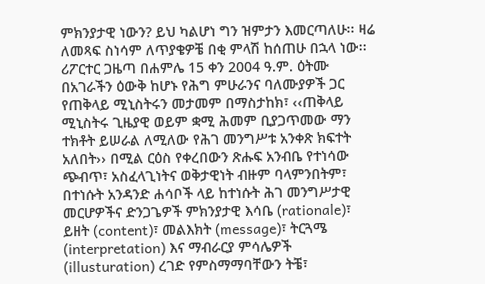ምክንያታዊ ነውን? ይህ ካልሆነ ግን ዝምታን እመርጣለሁ፡፡ ዛሬ ለመጻፍ ስነሳም ለጥያቄዎቼ በቂ ምላሽ ከሰጠሁ በኋላ ነው፡፡ ሪፖርተር ጋዜጣ በሐምሌ 15 ቀን 2004 ዓ.ም. ዕትሙ በአገራችን ዕውቅ ከሆኑ የሕግ ምሁራንና ባለሙያዎች ጋር የጠቅላይ ሚኒስትሩን መታመም በማስታከክ፣ ‹‹ጠቅላይ ሚኒስትሩ ጊዜያዊ ወይም ቋሚ ሕመም ቢያጋጥመው ማን ተክቶት ይሠራል ለሚለው የሕገ መንግሥቱ አንቀጽ ክፍተት አለበት›› በሚል ርዕስ የቀረበውን ጽሑፍ አንብቤ የተነሳው ጭብጥ፣ አስፈላጊነትና ወቅታዊነት ብዙም ባላምንበትም፣ በተነሱት አንዳንድ ሐሳቦች ላይ ከተነሱት ሕገ መንግሥታዊ መርሆዎችና ድንጋጌዎች ምክንያታዊ እሳቤ (rationale)፣ ይዘት (content)፣ መልእክት (message)፣ ትርጓሜ (interpretation) እና ማብራርያ ምሳሌዎች (illusturation) ረገድ የምስማማባቸውን ትቼ፣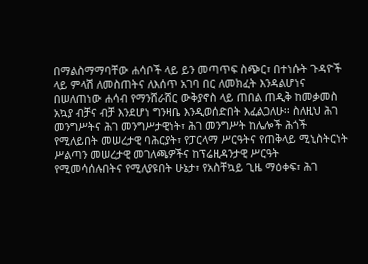በማልስማማባቸው ሐሳቦች ላይ ይን መጣጥፍ ስጭር፣ በተነሱት ጉዳዮች ላይ ምላሽ ለመስጠትና ለእሰጥ አገባ በር ለመክፈት እንዳልሆነና በሠለጠነው ሐሳብ የማንሸራሸር ውቅያኖስ ላይ ጠበል ጠዲቅ ከመቃመስ አኳያ ብቻና ብቻ እንደሆነ ግንዛቤ እንዲወሰድበት እፈልጋለሁ፡፡ ስለዚህ ሕገ መንግሥትና ሕገ መንግሥታዊነት፣ ሕገ መንግሥት ከሌሎች ሕጎች የሚለይበት መሠረታዊ ባሕርያት፣ የፓርላማ ሥርዓትና የጠቅላይ ሚኒስትርነት ሥልጣን መሠረታዊ መገለጫዎችና ከፕሬዚዳንታዊ ሥርዓት የሚመሳሰሉበትና የሚለያዩበት ሁኔታ፣ የአስቸኳይ ጊዜ ማዕቀፍ፣ ሕገ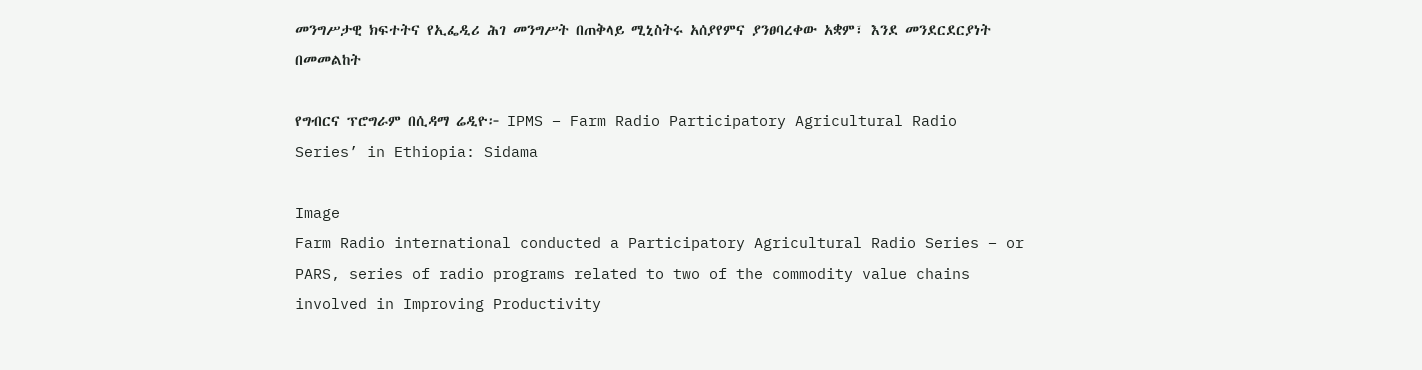መንግሥታዊ ክፍተትና የኢፌዲሪ ሕገ መንግሥት በጠቅላይ ሚኒስትሩ አሰያየምና ያንፀባረቀው አቋም፣ እንደ መንደርደርያነት በመመልከት

የግብርና ፕሮግራም በሲዳማ ሬዲዮ፦ IPMS – Farm Radio Participatory Agricultural Radio Series’ in Ethiopia: Sidama

Image
Farm Radio international conducted a Participatory Agricultural Radio Series – or PARS, series of radio programs related to two of the commodity value chains involved in Improving Productivity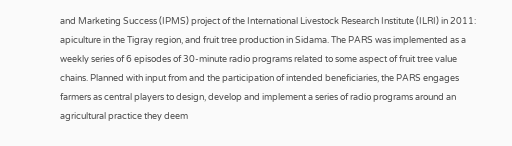and Marketing Success (IPMS) project of the International Livestock Research Institute (ILRI) in 2011: apiculture in the Tigray region, and fruit tree production in Sidama. The PARS was implemented as a weekly series of 6 episodes of 30-minute radio programs related to some aspect of fruit tree value chains. Planned with input from and the participation of intended beneficiaries, the PARS engages farmers as central players to design, develop and implement a series of radio programs around an agricultural practice they deem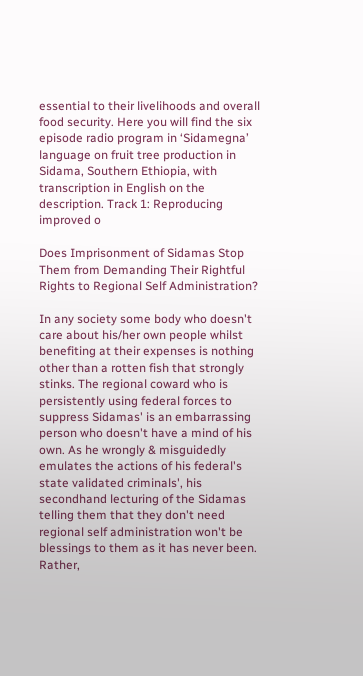essential to their livelihoods and overall food security. Here you will find the six episode radio program in ‘Sidamegna’ language on fruit tree production in Sidama, Southern Ethiopia, with transcription in English on the description. Track 1: Reproducing improved o

Does Imprisonment of Sidamas Stop Them from Demanding Their Rightful Rights to Regional Self Administration?

In any society some body who doesn't care about his/her own people whilst benefiting at their expenses is nothing other than a rotten fish that strongly stinks. The regional coward who is persistently using federal forces to suppress Sidamas' is an embarrassing person who doesn't have a mind of his own. As he wrongly & misguidedly emulates the actions of his federal's state validated criminals', his secondhand lecturing of the Sidamas telling them that they don't need regional self administration won't be blessings to them as it has never been. Rather,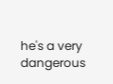he's a very dangerous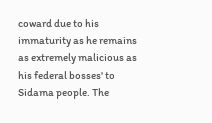coward due to his immaturity as he remains as extremely malicious as his federal bosses' to Sidama people. The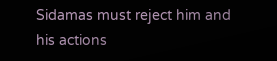Sidamas must reject him and his actions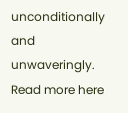unconditionally and unwaveringly. Read more here